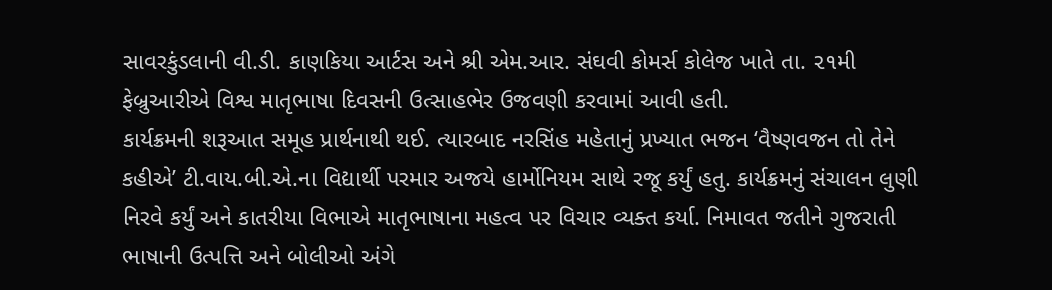સાવરકુંડલાની વી.ડી. કાણકિયા આર્ટસ અને શ્રી એમ.આર. સંઘવી કોમર્સ કોલેજ ખાતે તા. ૨૧મી ફેબ્રુઆરીએ વિશ્વ માતૃભાષા દિવસની ઉત્સાહભેર ઉજવણી કરવામાં આવી હતી.
કાર્યક્રમની શરૂઆત સમૂહ પ્રાર્થનાથી થઈ. ત્યારબાદ નરસિંહ મહેતાનું પ્રખ્યાત ભજન ‘વૈષ્ણવજન તો તેને કહીએ’ ટી.વાય.બી.એ.ના વિદ્યાર્થી પરમાર અજયે હાર્મોનિયમ સાથે રજૂ કર્યું હતુ. કાર્યક્રમનું સંચાલન લુણી નિરવે કર્યું અને કાતરીયા વિભાએ માતૃભાષાના મહત્વ પર વિચાર વ્યક્ત કર્યા. નિમાવત જતીને ગુજરાતી ભાષાની ઉત્પત્તિ અને બોલીઓ અંગે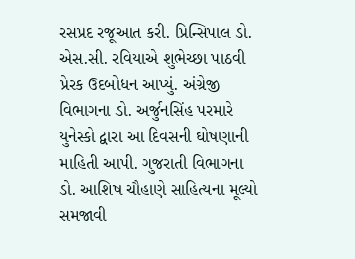રસપ્રદ રજૂઆત કરી. પ્રિન્સિપાલ ડો. એસ.સી. રવિયાએ શુભેચ્છા પાઠવી પ્રેરક ઉદબોધન આપ્યું. અંગ્રેજી વિભાગના ડો. અર્જુનસિંહ પરમારે યુનેસ્કો દ્વારા આ દિવસની ઘોષણાની માહિતી આપી. ગુજરાતી વિભાગના ડો. આશિષ ચૌહાણે સાહિત્યના મૂલ્યો સમજાવી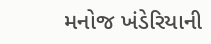મનોજ ખંડેરિયાની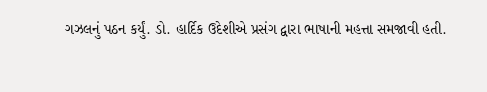ગઝલનું પઠન કર્યું. ડો. હાર્દિક ઉદેશીએ પ્રસંગ દ્વારા ભાષાની મહત્તા સમજાવી હતી.